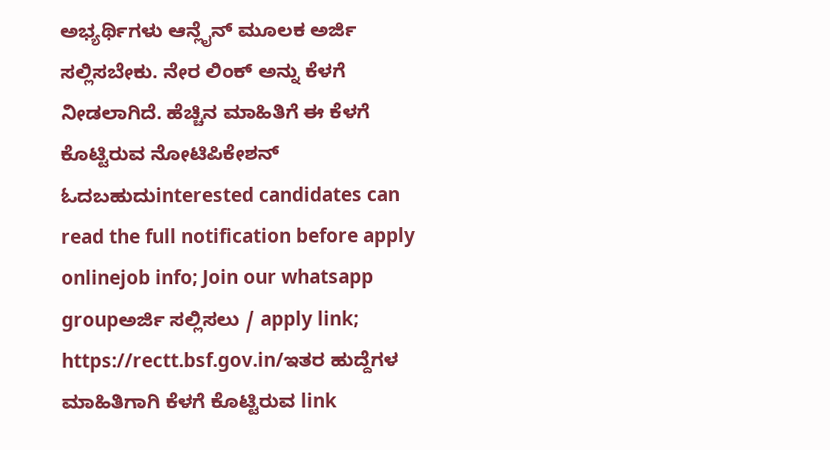ಅಭ್ಯರ್ಥಿಗಳು ಆನ್ಲೈನ್ ಮೂಲಕ ಅರ್ಜಿ ಸಲ್ಲಿಸಬೇಕು. ನೇರ ಲಿಂಕ್ ಅನ್ನು ಕೆಳಗೆ ನೀಡಲಾಗಿದೆ. ಹೆಚ್ಚಿನ ಮಾಹಿತಿಗೆ ಈ ಕೆಳಗೆ ಕೊಟ್ಟಿರುವ ನೋಟಿಪಿಕೇಶನ್ ಓದಬಹುದುinterested candidates can read the full notification before apply onlinejob info; Join our whatsapp groupಅರ್ಜಿ ಸಲ್ಲಿಸಲು / apply link; https://rectt.bsf.gov.in/ಇತರ ಹುದ್ದೆಗಳ ಮಾಹಿತಿಗಾಗಿ ಕೆಳಗೆ ಕೊಟ್ಟಿರುವ link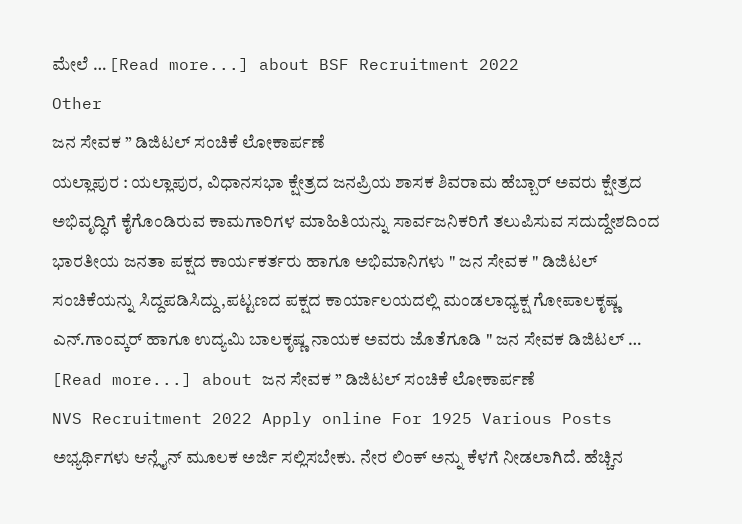ಮೇಲೆ … [Read more...] about BSF Recruitment 2022
Other
ಜನ ಸೇವಕ ” ಡಿಜಿಟಲ್ ಸಂಚಿಕೆ ಲೋಕಾರ್ಪಣೆ
ಯಲ್ಲಾಪುರ : ಯಲ್ಲಾಪುರ, ವಿಧಾನಸಭಾ ಕ್ಷೇತ್ರದ ಜನಪ್ರಿಯ ಶಾಸಕ ಶಿವರಾಮ ಹೆಬ್ಬಾರ್ ಅವರು ಕ್ಷೇತ್ರದ ಅಭಿವೃದ್ಧಿಗೆ ಕೈಗೊಂಡಿರುವ ಕಾಮಗಾರಿಗಳ ಮಾಹಿತಿಯನ್ನು ಸಾರ್ವಜನಿಕರಿಗೆ ತಲುಪಿಸುವ ಸದುದ್ದೇಶದಿಂದ ಭಾರತೀಯ ಜನತಾ ಪಕ್ಷದ ಕಾರ್ಯಕರ್ತರು ಹಾಗೂ ಅಭಿಮಾನಿಗಳು " ಜನ ಸೇವಕ " ಡಿಜಿಟಲ್ ಸಂಚಿಕೆಯನ್ನು ಸಿದ್ದಪಡಿಸಿದ್ದು,ಪಟ್ಟಣದ ಪಕ್ಷದ ಕಾರ್ಯಾಲಯದಲ್ಲಿ ಮಂಡಲಾಧ್ಯಕ್ಷ ಗೋಪಾಲಕೃಷ್ಣ ಎನ್.ಗಾಂವ್ಕರ್ ಹಾಗೂ ಉದ್ಯಮಿ ಬಾಲಕೃಷ್ಣ ನಾಯಕ ಅವರು ಜೊತೆಗೂಡಿ " ಜನ ಸೇವಕ ಡಿಜಿಟಲ್ … [Read more...] about ಜನ ಸೇವಕ ” ಡಿಜಿಟಲ್ ಸಂಚಿಕೆ ಲೋಕಾರ್ಪಣೆ
NVS Recruitment 2022 Apply online For 1925 Various Posts
ಅಭ್ಯರ್ಥಿಗಳು ಆನ್ಲೈನ್ ಮೂಲಕ ಅರ್ಜಿ ಸಲ್ಲಿಸಬೇಕು. ನೇರ ಲಿಂಕ್ ಅನ್ನು ಕೆಳಗೆ ನೀಡಲಾಗಿದೆ. ಹೆಚ್ಚಿನ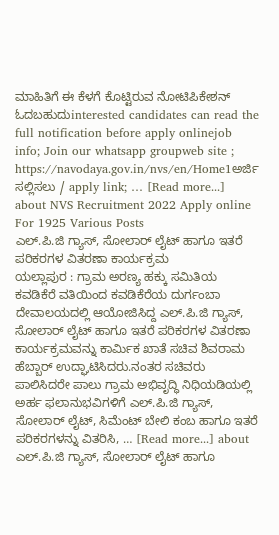ಮಾಹಿತಿಗೆ ಈ ಕೆಳಗೆ ಕೊಟ್ಟಿರುವ ನೋಟಿಪಿಕೇಶನ್ ಓದಬಹುದುinterested candidates can read the full notification before apply onlinejob info; Join our whatsapp groupweb site ; https://navodaya.gov.in/nvs/en/Home1ಅರ್ಜಿ ಸಲ್ಲಿಸಲು / apply link; … [Read more...] about NVS Recruitment 2022 Apply online For 1925 Various Posts
ಎಲ್.ಪಿ.ಜಿ ಗ್ಯಾಸ್, ಸೋಲಾರ್ ಲೈಟ್ ಹಾಗೂ ಇತರೆ ಪರಿಕರಗಳ ವಿತರಣಾ ಕಾರ್ಯಕ್ರಮ
ಯಲ್ಲಾಪುರ : ಗ್ರಾಮ ಅರಣ್ಯ ಹಕ್ಕು ಸಮಿತಿಯ ಕವಡಿಕೆರೆ ವತಿಯಿಂದ ಕವಡಿಕೆರೆಯ ದುರ್ಗಂಬಾ ದೇವಾಲಯದಲ್ಲಿ ಆಯೋಜಿಸಿದ್ದ ಎಲ್.ಪಿ.ಜಿ ಗ್ಯಾಸ್, ಸೋಲಾರ್ ಲೈಟ್ ಹಾಗೂ ಇತರೆ ಪರಿಕರಗಳ ವಿತರಣಾ ಕಾರ್ಯಕ್ರಮವನ್ನು ಕಾರ್ಮಿಕ ಖಾತೆ ಸಚಿವ ಶಿವರಾಮ ಹೆಬ್ಬಾರ್ ಉದ್ಘಾಟಿಸಿದರು.ನಂತರ ಸಚಿವರು ಪಾಲಿಸಿದರೇ ಪಾಲು ಗ್ರಾಮ ಅಭಿವೃದ್ಧಿ ನಿಧಿಯಡಿಯಲ್ಲಿ ಅರ್ಹ ಫಲಾನುಭವಿಗಳಿಗೆ ಎಲ್.ಪಿ.ಜಿ ಗ್ಯಾಸ್, ಸೋಲಾರ್ ಲೈಟ್, ಸಿಮೆಂಟ್ ಬೇಲಿ ಕಂಬ ಹಾಗೂ ಇತರೆ ಪರಿಕರಗಳನ್ನು ವಿತರಿಸಿ, … [Read more...] about ಎಲ್.ಪಿ.ಜಿ ಗ್ಯಾಸ್, ಸೋಲಾರ್ ಲೈಟ್ ಹಾಗೂ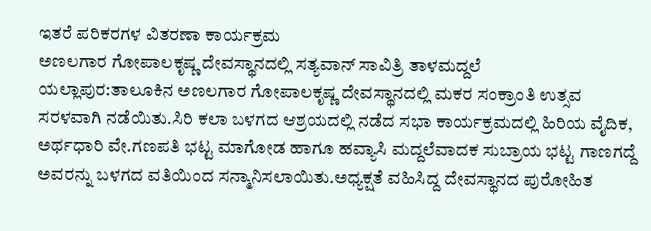ಇತರೆ ಪರಿಕರಗಳ ವಿತರಣಾ ಕಾರ್ಯಕ್ರಮ
ಅಣಲಗಾರ ಗೋಪಾಲಕೃಷ್ಣ ದೇವಸ್ಥಾನದಲ್ಲಿ ಸತ್ಯವಾನ್ ಸಾವಿತ್ರಿ ತಾಳಮದ್ದಲೆ
ಯಲ್ಲಾಪುರ:ತಾಲೂಕಿನ ಅಣಲಗಾರ ಗೋಪಾಲಕೃಷ್ಣ ದೇವಸ್ಥಾನದಲ್ಲಿ ಮಕರ ಸಂಕ್ರಾಂತಿ ಉತ್ಸವ ಸರಳವಾಗಿ ನಡೆಯಿತು.ಸಿರಿ ಕಲಾ ಬಳಗದ ಆಶ್ರಯದಲ್ಲಿ ನಡೆದ ಸಭಾ ಕಾರ್ಯಕ್ರಮದಲ್ಲಿ ಹಿರಿಯ ವೈದಿಕ, ಅರ್ಥಧಾರಿ ವೇ.ಗಣಪತಿ ಭಟ್ಟ ಮಾಗೋಡ ಹಾಗೂ ಹವ್ಯಾಸಿ ಮದ್ದಲೆವಾದಕ ಸುಬ್ರಾಯ ಭಟ್ಟ ಗಾಣಗದ್ದೆ ಅವರನ್ನು ಬಳಗದ ವತಿಯಿಂದ ಸನ್ಮಾನಿಸಲಾಯಿತು.ಅಧ್ಯಕ್ಷತೆ ವಹಿಸಿದ್ದ ದೇವಸ್ಥಾನದ ಪುರೋಹಿತ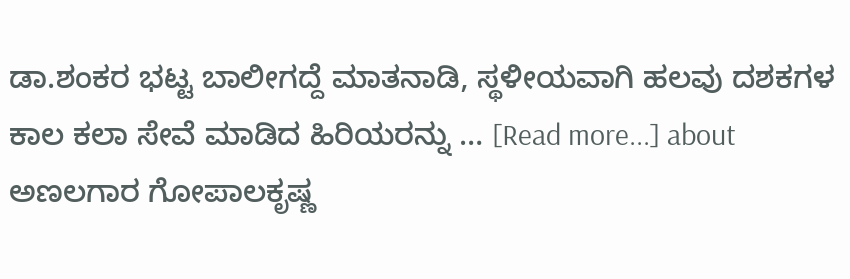ಡಾ.ಶಂಕರ ಭಟ್ಟ ಬಾಲೀಗದ್ದೆ ಮಾತನಾಡಿ, ಸ್ಥಳೀಯವಾಗಿ ಹಲವು ದಶಕಗಳ ಕಾಲ ಕಲಾ ಸೇವೆ ಮಾಡಿದ ಹಿರಿಯರನ್ನು … [Read more...] about ಅಣಲಗಾರ ಗೋಪಾಲಕೃಷ್ಣ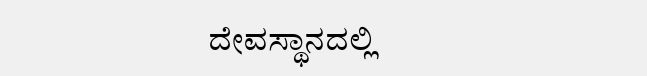ದೇವಸ್ಥಾನದಲ್ಲಿ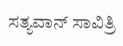ಸತ್ಯವಾನ್ ಸಾವಿತ್ರಿ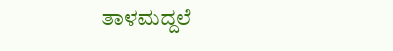ತಾಳಮದ್ದಲೆ